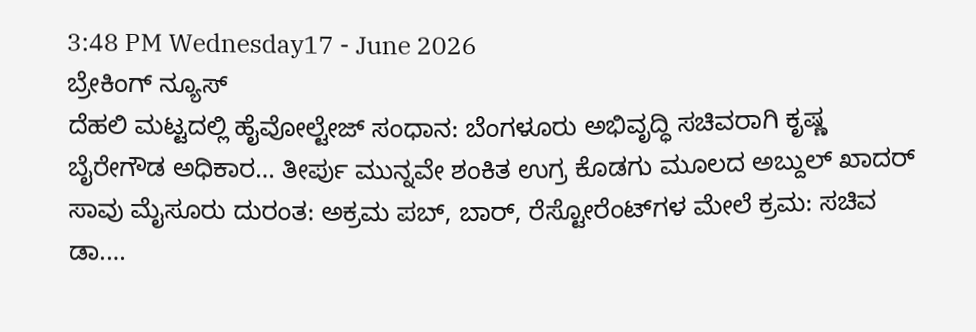3:48 PM Wednesday17 - June 2026
ಬ್ರೇಕಿಂಗ್ ನ್ಯೂಸ್
ದೆಹಲಿ ಮಟ್ಟದಲ್ಲಿ ಹೈವೋಲ್ಟೇಜ್ ಸಂಧಾನ: ಬೆಂಗಳೂರು ಅಭಿವೃದ್ಧಿ ಸಚಿವರಾಗಿ ಕೃಷ್ಣ ಬೈರೇಗೌಡ ಅಧಿಕಾರ… ತೀರ್ಪು ಮುನ್ನವೇ ಶಂಕಿತ ಉಗ್ರ ಕೊಡಗು ಮೂಲದ ಅಬ್ದುಲ್ ಖಾದರ್ ಸಾವು ಮೈಸೂರು ದುರಂತ: ಅಕ್ರಮ ಪಬ್, ಬಾರ್, ರೆಸ್ಟೋರೆಂಟ್‌ಗಳ ಮೇಲೆ ಕ್ರಮ: ಸಚಿವ ಡಾ.…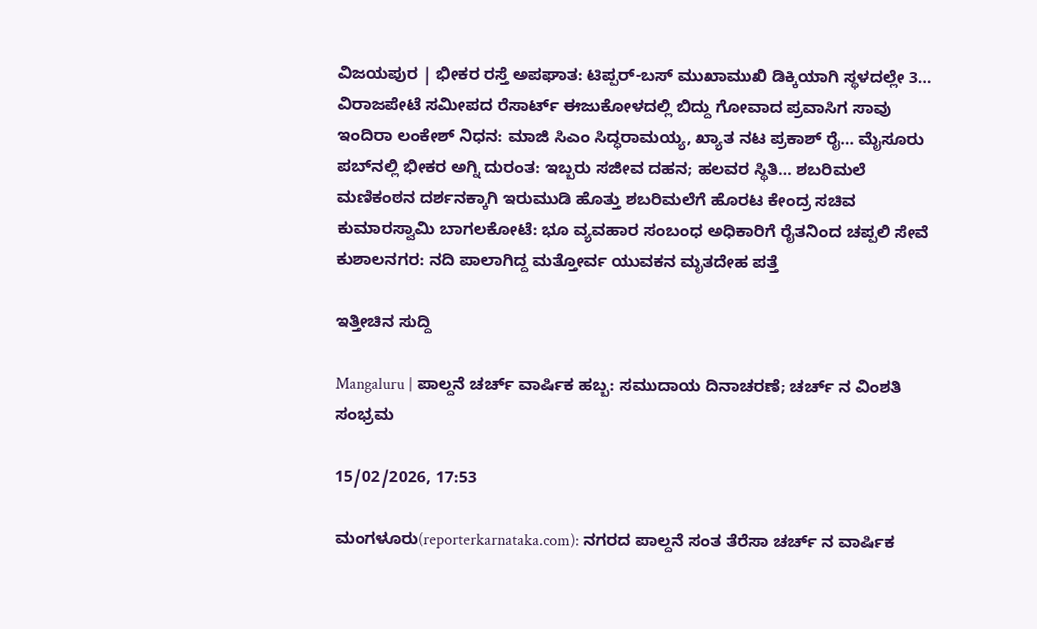ವಿಜಯಪುರ | ಭೀಕರ ರಸ್ತೆ ಅಪಘಾತ: ಟಿಪ್ಪರ್-ಬಸ್ ಮುಖಾಮುಖಿ ಡಿಕ್ಕಿಯಾಗಿ ಸ್ಥಳದಲ್ಲೇ 3… ವಿರಾಜಪೇಟೆ ಸಮೀಪದ ರೆಸಾರ್ಟ್ ಈಜುಕೋಳದಲ್ಲಿ ಬಿದ್ದು ಗೋವಾದ ಪ್ರವಾಸಿಗ ಸಾವು ಇಂದಿರಾ ಲಂಕೇಶ್ ನಿಧನ: ಮಾಜಿ ಸಿಎಂ ಸಿದ್ಧರಾಮಯ್ಯ, ಖ್ಯಾತ ನಟ ಪ್ರಕಾಶ್ ರೈ… ಮೈಸೂರು ಪಬ್‌ನಲ್ಲಿ ಭೀಕರ ಅಗ್ನಿ ದುರಂತ: ಇಬ್ಬರು ಸಜೀವ ದಹನ; ಹಲವರ ಸ್ಥಿತಿ… ಶಬರಿಮಲೆ ಮಣಿಕಂಠನ ದರ್ಶನಕ್ಕಾಗಿ ಇರುಮುಡಿ ಹೊತ್ತು ಶಬರಿಮಲೆಗೆ ಹೊರಟ ಕೇಂದ್ರ ಸಚಿವ ಕುಮಾರಸ್ವಾಮಿ ಬಾಗಲಕೋಟೆ: ಭೂ ವ್ಯವಹಾರ ಸಂಬಂಧ ಅಧಿಕಾರಿಗೆ ರೈತನಿಂದ ಚಪ್ಪಲಿ ಸೇವೆ ಕುಶಾಲನಗರ: ನದಿ ಪಾಲಾಗಿದ್ದ ಮತ್ತೋರ್ವ ಯುವಕನ ಮೃತದೇಹ ಪತ್ತೆ

ಇತ್ತೀಚಿನ ಸುದ್ದಿ

Mangaluru | ಪಾಲ್ದನೆ ಚರ್ಚ್ ವಾರ್ಷಿಕ ಹಬ್ಬ: ಸಮುದಾಯ ದಿನಾಚರಣೆ; ಚರ್ಚ್ ನ ವಿಂಶತಿ ಸಂಭ್ರಮ

15/02/2026, 17:53

ಮಂಗಳೂರು(reporterkarnataka.com): ನಗರದ ಪಾಲ್ದನೆ ಸಂತ ತೆರೆಸಾ ಚರ್ಚ್ ನ ವಾರ್ಷಿಕ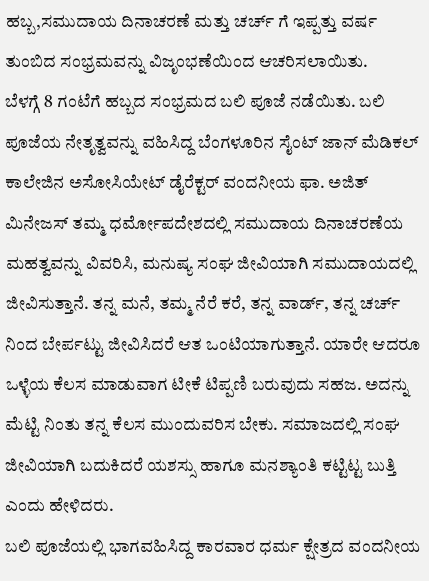ಹಬ್ಬ,ಸಮುದಾಯ ದಿನಾಚರಣೆ ಮತ್ತು ಚರ್ಚ್ ಗೆ ಇಪ್ಪತ್ತು ವರ್ಷ ತುಂಬಿದ ಸಂಭ್ರಮವನ್ನು ವಿಜೃಂಭಣೆಯಿಂದ ಆಚರಿಸಲಾಯಿತು.
ಬೆಳಗ್ಗೆ 8 ಗಂಟೆಗೆ ಹಬ್ಬದ ಸಂಭ್ರಮದ ಬಲಿ ಪೂಜೆ ನಡೆಯಿತು. ಬಲಿ ಪೂಜೆಯ ನೇತೃತ್ವವನ್ನು ವಹಿಸಿದ್ದ ಬೆಂಗಳೂರಿನ ಸೈಂಟ್ ಜಾನ್ ಮೆಡಿಕಲ್ ಕಾಲೇಜಿನ ಅಸೋಸಿಯೇಟ್ ಡೈರೆಕ್ಟರ್ ವಂದನೀಯ ಫಾ. ಅಜಿತ್ ಮಿನೇಜಸ್ ತಮ್ಮ ಧರ್ಮೋಪದೇಶದಲ್ಲಿ ಸಮುದಾಯ ದಿನಾಚರಣೆಯ ಮಹತ್ವವನ್ನು ವಿವರಿಸಿ, ಮನುಷ್ಯ ಸಂಘ ಜೀವಿಯಾಗಿ ಸಮುದಾಯದಲ್ಲಿ ಜೀವಿಸುತ್ತಾನೆ. ತನ್ನ ಮನೆ, ತಮ್ಮ ನೆರೆ ಕರೆ, ತನ್ನ ವಾರ್ಡ್, ತನ್ನ ಚರ್ಚ್ ನಿಂದ ಬೇರ್ಪಟ್ಟು ಜೀವಿಸಿದರೆ ಆತ ಒಂಟಿಯಾಗುತ್ತಾನೆ. ಯಾರೇ ಆದರೂ ಒಳ್ಳೆಯ ಕೆಲಸ ಮಾಡುವಾಗ ಟೀಕೆ ಟಿಪ್ಪಣಿ ಬರುವುದು ಸಹಜ. ಅದನ್ನು ಮೆಟ್ಟಿ ನಿಂತು ತನ್ನ ಕೆಲಸ ಮುಂದುವರಿಸ ಬೇಕು. ಸಮಾಜದಲ್ಲಿ ಸಂಘ ಜೀವಿಯಾಗಿ ಬದುಕಿದರೆ ಯಶಸ್ಸು ಹಾಗೂ ಮನಶ್ಯಾಂತಿ ಕಟ್ಟಿಟ್ಟ ಬುತ್ತಿ ಎಂದು ಹೇಳಿದರು.
ಬಲಿ ಪೂಜೆಯಲ್ಲಿ ಭಾಗವಹಿಸಿದ್ದ ಕಾರವಾರ ಧರ್ಮ ಕ್ಷೇತ್ರದ ವಂದನೀಯ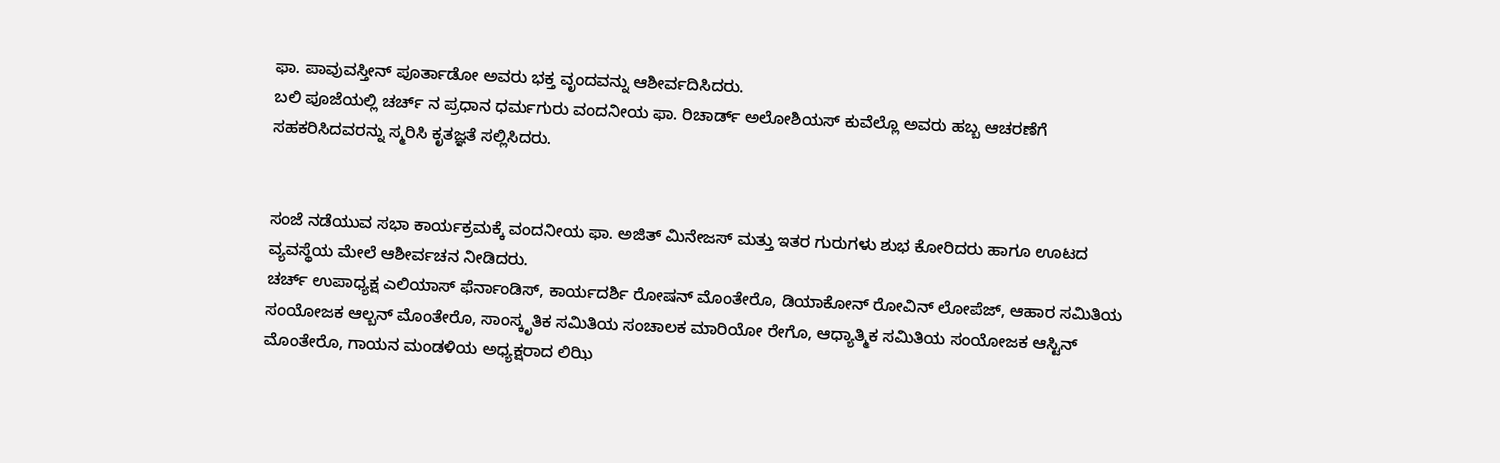ಫಾ. ಪಾವುವಸ್ತೀನ್ ಪೂರ್ತಾಡೋ ಅವರು ಭಕ್ತ ವೃಂದವನ್ನು ಆಶೀರ್ವದಿಸಿದರು.
ಬಲಿ ಪೂಜೆಯಲ್ಲಿ ಚರ್ಚ್ ನ ಪ್ರಧಾನ ಧರ್ಮಗುರು ವಂದನೀಯ ಫಾ. ರಿಚಾರ್ಡ್ ಅಲೋಶಿಯಸ್ ಕುವೆಲ್ಲೊ ಅವರು ಹಬ್ಬ ಆಚರಣೆಗೆ ಸಹಕರಿಸಿದವರನ್ನು ಸ್ಮರಿಸಿ ಕೃತಜ್ಞತೆ ಸಲ್ಲಿಸಿದರು.


ಸಂಜೆ ನಡೆಯುವ ಸಭಾ ಕಾರ್ಯಕ್ರಮಕ್ಕೆ ವಂದನೀಯ ಫಾ. ಅಜಿತ್ ಮಿನೇಜಸ್ ಮತ್ತು ಇತರ ಗುರುಗಳು ಶುಭ ಕೋರಿದರು ಹಾಗೂ ಊಟದ ವ್ಯವಸ್ಥೆಯ ಮೇಲೆ ಆಶೀರ್ವಚನ ನೀಡಿದರು.
ಚರ್ಚ್ ಉಪಾಧ್ಯಕ್ಷ ಎಲಿಯಾಸ್ ಫೆರ್ನಾಂಡಿಸ್, ಕಾರ್ಯದರ್ಶಿ ರೋಷನ್ ಮೊಂತೇರೊ, ಡಿಯಾಕೋನ್ ರೋವಿನ್ ಲೋಪೆಜ್, ಆಹಾರ ಸಮಿತಿಯ ಸಂಯೋಜಕ ಆಲ್ಬನ್ ಮೊಂತೇರೊ, ಸಾಂಸ್ಕೃತಿಕ ಸಮಿತಿಯ ಸಂಚಾಲಕ ಮಾರಿಯೋ ರೇಗೊ, ಆಧ್ಯಾತ್ಮಿಕ ಸಮಿತಿಯ ಸಂಯೋಜಕ ಆಸ್ಟಿನ್ ಮೊಂತೇರೊ, ಗಾಯನ ಮಂಡಳಿಯ ಅಧ್ಯಕ್ಷರಾದ ಲಿಝಿ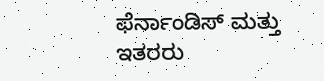ಫೆರ್ನಾಂಡಿಸ್ ಮತ್ತು ಇತರರು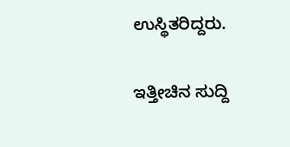ಉಸ್ಥಿತರಿದ್ದರು.

ಇತ್ತೀಚಿನ ಸುದ್ದಿ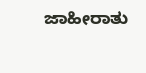ಜಾಹೀರಾತು